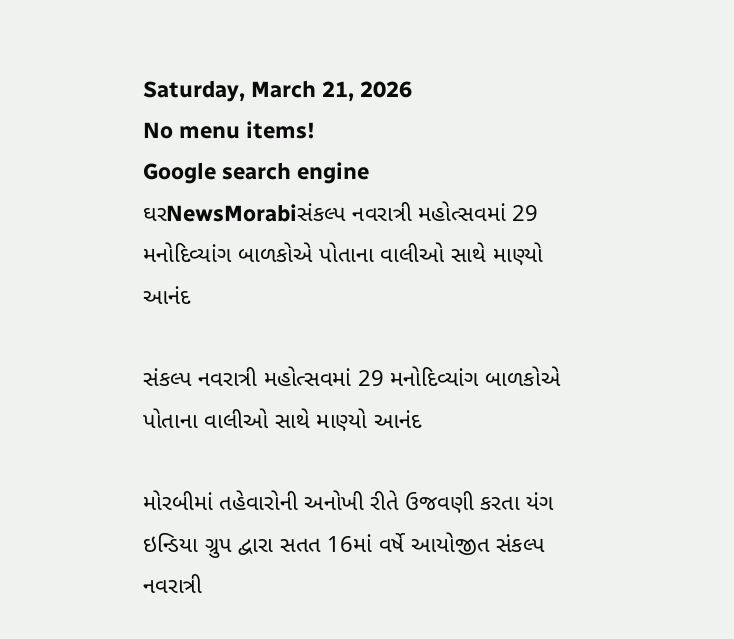Saturday, March 21, 2026
No menu items!
Google search engine
ઘરNewsMorabiસંકલ્પ નવરાત્રી મહોત્સવમાં 29 મનોદિવ્યાંગ બાળકોએ પોતાના વાલીઓ સાથે માણ્યો આનંદ

સંકલ્પ નવરાત્રી મહોત્સવમાં 29 મનોદિવ્યાંગ બાળકોએ પોતાના વાલીઓ સાથે માણ્યો આનંદ

મોરબીમાં તહેવારોની અનોખી રીતે ઉજવણી કરતા યંગ ઇન્ડિયા ગ્રુપ દ્વારા સતત 16માં વર્ષે આયોજીત સંકલ્પ નવરાત્રી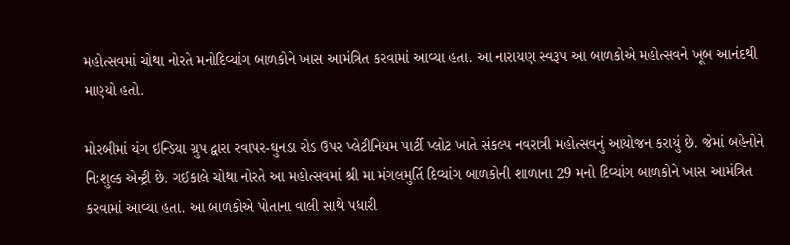મહોત્સવમાં ચોથા નોરતે મનોદિવ્યાંગ બાળકોને ખાસ આમંત્રિત કરવામાં આવ્યા હતા. આ નારાયણ સ્વરૂપ આ બાળકોએ મહોત્સવને ખૂબ આનંદથી માણ્યો હતો.

મોરબીમાં યંગ ઇન્ડિયા ગ્રુપ દ્વારા રવાપર-ઘુનડા રોડ ઉપર પ્લેટીનિયમ પાર્ટી પ્લોટ ખાતે સંકલ્પ નવરાત્રી મહોત્સવનું આયોજન કરાયું છે. જેમાં બહેનોને નિઃશુલ્ક એન્ટ્રી છે. ગઈકાલે ચોથા નોરતે આ મહોત્સવમાં શ્રી મા મંગલમુર્તિ દિવ્યાંગ બાળકોની શાળાના 29 મનો દિવ્યાંગ બાળકોને ખાસ આમંત્રિત કરવામાં આવ્યા હતા. આ બાળકોએ પોતાના વાલી સાથે પધારી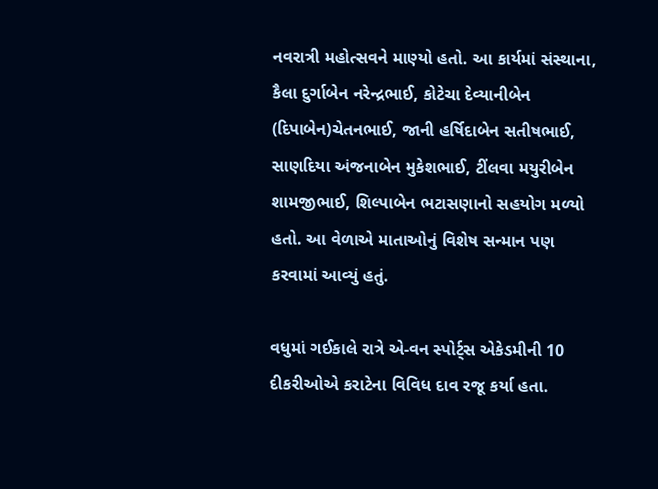નવરાત્રી મહોત્સવને માણ્યો હતો. આ કાર્યમાં સંસ્થાના, કૈલા દુર્ગાબેન નરેન્દ્રભાઈ, કોટેચા દેવ્યાનીબેન (દિપાબેન)ચેતનભાઈ, જાની હર્ષિદાબેન સતીષભાઈ, સાણદિયા અંજનાબેન મુકેશભાઈ, ટીંલવા મયુરીબેન શામજીભાઈ, શિલ્પાબેન ભટાસણાનો સહયોગ મળ્યો હતો. આ વેળાએ માતાઓનું વિશેષ સન્માન પણ કરવામાં આવ્યું હતું.

વધુમાં ગઈકાલે રાત્રે એ-વન સ્પોર્ટ્સ એકેડમીની 10 દીકરીઓએ કરાટેના વિવિધ દાવ રજૂ કર્યા હતા.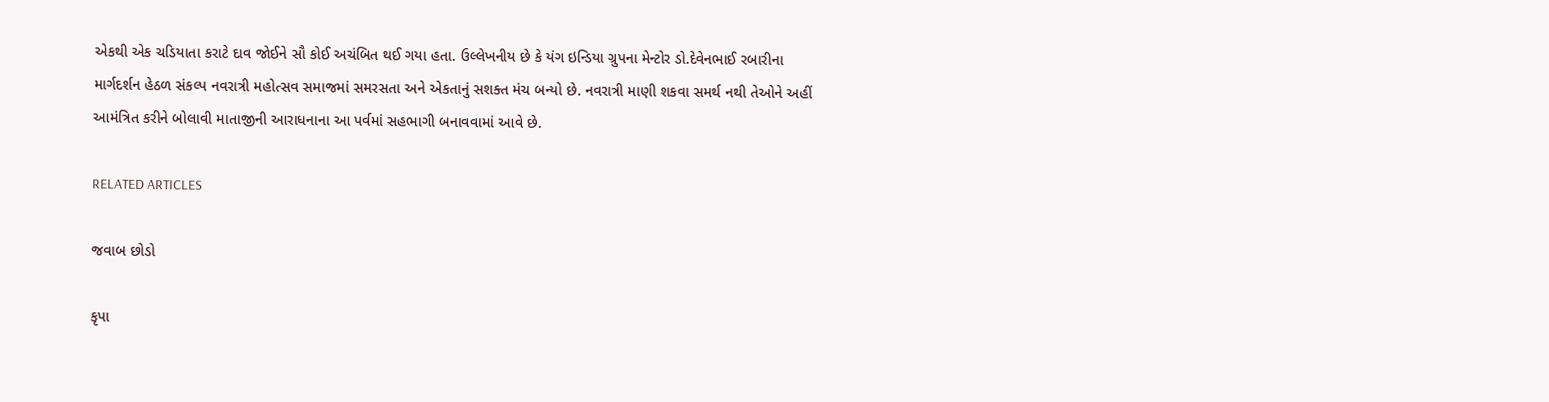એકથી એક ચડિયાતા કરાટે દાવ જોઈને સૌ કોઈ અચંબિત થઈ ગયા હતા. ઉલ્લેખનીય છે કે યંગ ઇન્ડિયા ગ્રુપના મેન્ટોર ડો.દેવેનભાઈ રબારીના માર્ગદર્શન હેઠળ સંકલ્પ નવરાત્રી મહોત્સવ સમાજમાં સમરસતા અને એકતાનું સશક્ત મંચ બન્યો છે. નવરાત્રી માણી શકવા સમર્થ નથી તેઓને અહીં આમંત્રિત કરીને બોલાવી માતાજીની આરાધનાના આ પર્વમાં સહભાગી બનાવવામાં આવે છે.

RELATED ARTICLES

જવાબ છોડો

કૃપા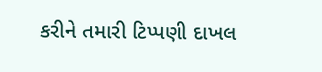કરીને તમારી ટિપ્પણી દાખલ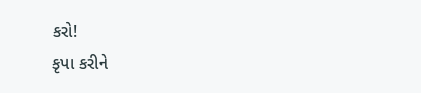કરો!
કૃપા કરીને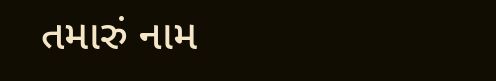તમારું નામ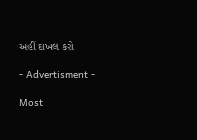અહીં દાખલ કરો

- Advertisment -

Most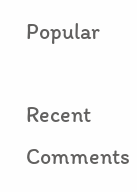Popular

Recent Comments